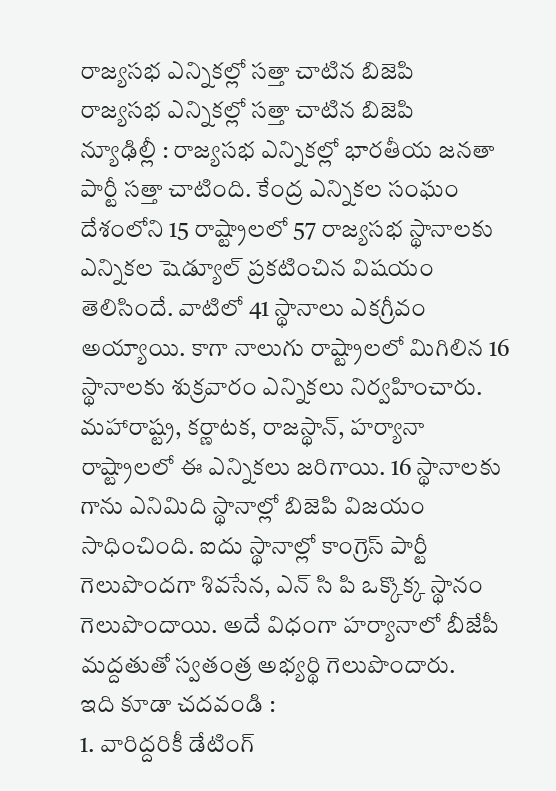రాజ్యసభ ఎన్నికల్లో సత్తా చాటిన బిజెపి
రాజ్యసభ ఎన్నికల్లో సత్తా చాటిన బిజెపి
న్యూఢిల్లీ : రాజ్యసభ ఎన్నికల్లో భారతీయ జనతా పార్టీ సత్తా చాటింది. కేంద్ర ఎన్నికల సంఘం దేశంలోని 15 రాష్ట్రాలలో 57 రాజ్యసభ స్థానాలకు ఎన్నికల షెడ్యూల్ ప్రకటించిన విషయం తెలిసిందే. వాటిలో 41 స్థానాలు ఎకగ్రీవం అయ్యాయి. కాగా నాలుగు రాష్ట్రాలలో మిగిలిన 16 స్థానాలకు శుక్రవారం ఎన్నికలు నిర్వహించారు. మహారాష్ట్ర, కర్ణాటక, రాజస్థాన్, హర్యానా రాష్ట్రాలలో ఈ ఎన్నికలు జరిగాయి. 16 స్థానాలకు గాను ఎనిమిది స్థానాల్లో బిజెపి విజయం సాధించింది. ఐదు స్థానాల్లో కాంగ్రెస్ పార్టీ గెలుపొందగా శివసేన, ఎన్ సి పి ఒక్కొక్క స్థానం గెలుపొందాయి. అదే విధంగా హర్యానాలో బీజేపీ మద్దతుతో స్వతంత్ర అభ్యర్థి గెలుపొందారు.
ఇది కూడా చదవండి :
1. వారిద్దరికీ డేటింగ్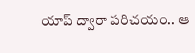యాప్ ద్వారా పరిచయం.. ఆ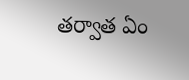తర్వాత ఏం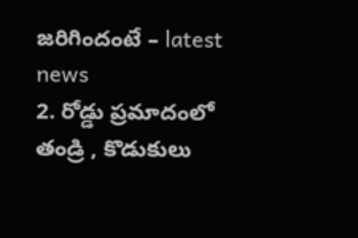జరిగిందంటే – latest news
2. రోడ్డు ప్రమాదంలో తండ్రి , కొడుకులు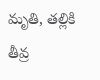మృతి, తల్లికి తీవ్ర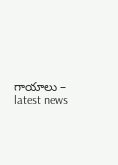గాయాలు – latest news